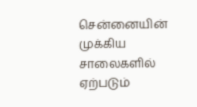சென்னையின் முக்கிய சாலைகளில் ஏற்படும்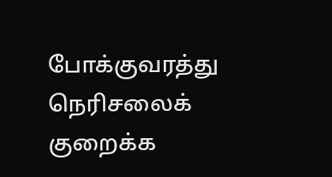போக்குவரத்து நெரிசலைக் குறைக்க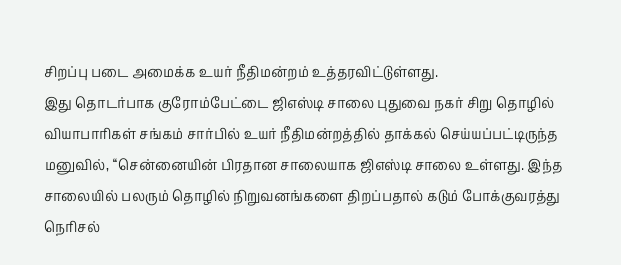சிறப்பு படை அமைக்க உயர் நீதிமன்றம் உத்தரவிட்டுள்ளது.
இது தொடர்பாக குரோம்பேட்டை ஜிஎஸ்டி சாலை புதுவை நகர் சிறு தொழில் வியாபாரிகள் சங்கம் சார்பில் உயர் நீதிமன்றத்தில் தாக்கல் செய்யப்பட்டிருந்த மனுவில், ‘‘சென்னையின் பிரதான சாலையாக ஜிஎஸ்டி சாலை உள்ளது. இந்த சாலையில் பலரும் தொழில் நிறுவனங்களை திறப்பதால் கடும் போக்குவரத்து நெரிசல்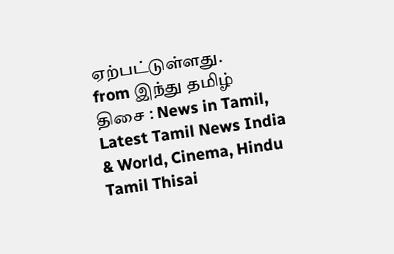ஏற்பட்டுள்ளது.
from இந்து தமிழ் திசை : News in Tamil, Latest Tamil News India & World, Cinema, Hindu Tamil Thisai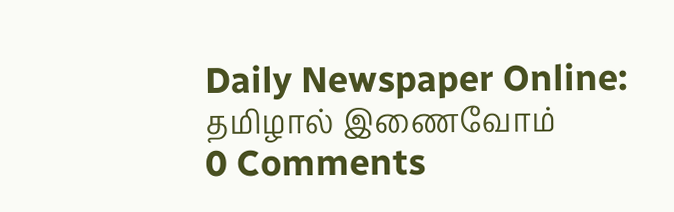Daily Newspaper Online: தமிழால் இணைவோம்
0 Comments